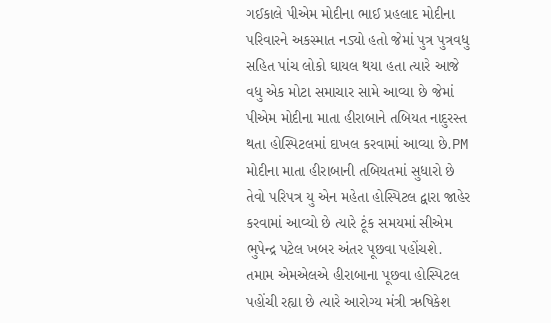ગઈકાલે પીએમ મોદીના ભાઈ પ્રહલાદ મોદીના પરિવારને અકસ્માત નડ્યો હતો જેમાં પુત્ર પુત્રવધુ સહિત પાંચ લોકો ઘાયલ થયા હતા ત્યારે આજે વધુ એક મોટા સમાચાર સામે આવ્યા છે જેમાં પીએમ મોદીના માતા હીરાબાને તબિયત નાદુરસ્ત થતા હોસ્પિટલમાં દાખલ કરવામાં આવ્યા છે.PM મોદીના માતા હીરાબાની તબિયતમાં સુધારો છે તેવો પરિપત્ર યુ એન મહેતા હોસ્પિટલ દ્વારા જાહેર કરવામાં આવ્યો છે ત્યારે ટૂંક સમયમાં સીએમ ભુપેન્દ્ર પટેલ ખબર અંતર પૂછવા પહોંચશે.
તમામ એમએલએ હીરાબાના પૂછવા હોસ્પિટલ પહોંચી રહ્યા છે ત્યારે આરોગ્ય મંત્રી ઋષિકેશ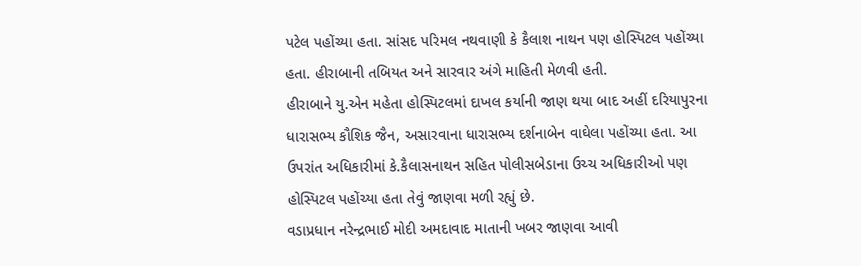પટેલ પહોંચ્યા હતા. સાંસદ પરિમલ નથવાણી કે કૈલાશ નાથન પણ હોસ્પિટલ પહોંચ્યા હતા. હીરાબાની તબિયત અને સારવાર અંગે માહિતી મેળવી હતી.
હીરાબાને યુ.એન મહેતા હોસ્પિટલમાં દાખલ કર્યાની જાણ થયા બાદ અહીં દરિયાપુરના ધારાસભ્ય કૌશિક જૈન, અસારવાના ધારાસભ્ય દર્શનાબેન વાઘેલા પહોંચ્યા હતા. આ ઉપરાંત અધિકારીમાં કે.કૈલાસનાથન સહિત પોલીસબેડાના ઉચ્ચ અધિકારીઓ પણ હોસ્પિટલ પહોંચ્યા હતા તેવું જાણવા મળી રહ્યું છે.
વડાપ્રધાન નરેન્દ્રભાઈ મોદી અમદાવાદ માતાની ખબર જાણવા આવી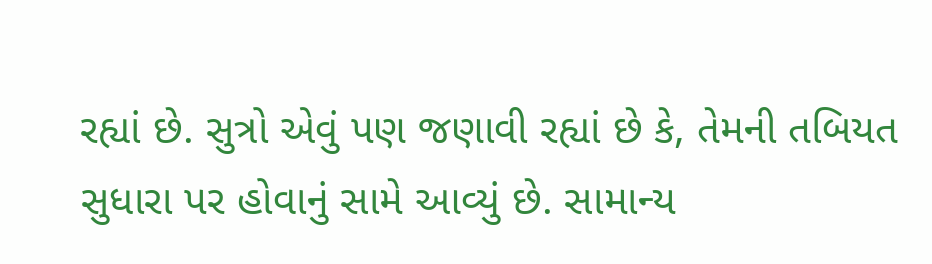રહ્યાં છે. સુત્રો એવું પણ જણાવી રહ્યાં છે કે, તેમની તબિયત સુધારા પર હોવાનું સામે આવ્યું છે. સામાન્ય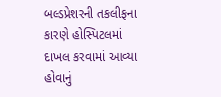બલ્ડપ્રેશરની તકલીફના કારણે હોસ્પિટલમાં દાખલ કરવામાં આવ્યા હોવાનું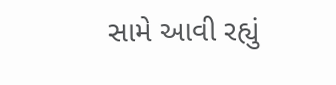સામે આવી રહ્યું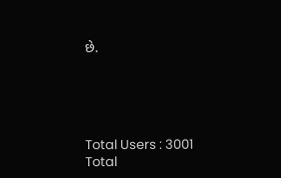છે.





Total Users : 3001
Total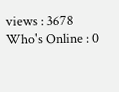views : 3678
Who's Online : 0